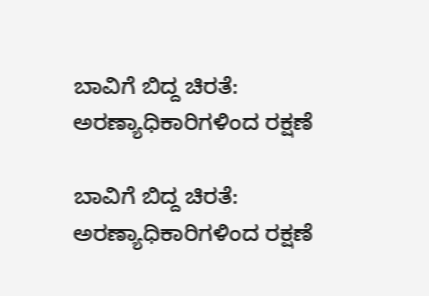ಬಾವಿಗೆ ಬಿದ್ದ ಚಿರತೆ: ಅರಣ್ಯಾಧಿಕಾರಿಗಳಿಂದ ರಕ್ಷಣೆ

ಬಾವಿಗೆ ಬಿದ್ದ ಚಿರತೆ: ಅರಣ್ಯಾಧಿಕಾರಿಗಳಿಂದ ರಕ್ಷಣೆ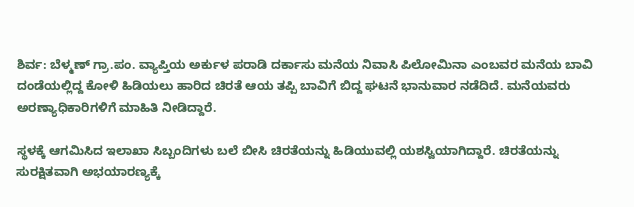ಶಿರ್ವ: ಬೆಳ್ಮಣ್ ಗ್ರಾ.ಪಂ. ವ್ಯಾಪ್ತಿಯ ಅರ್ಕುಳ ಪರಾಡಿ ದರ್ಕಾಸು ಮನೆಯ ನಿವಾಸಿ ಪಿಲೋಮಿನಾ ಎಂಬವರ ಮನೆಯ ಬಾವಿ ದಂಡೆಯಲ್ಲಿದ್ದ ಕೋಳಿ ಹಿಡಿಯಲು ಹಾರಿದ ಚಿರತೆ ಆಯ ತಪ್ಪಿ ಬಾವಿಗೆ ಬಿದ್ದ ಘಟನೆ ಭಾನುವಾರ ನಡೆದಿದೆ. ಮನೆಯವರು ಅರಣ್ಯಾಧಿಕಾರಿಗಳಿಗೆ ಮಾಹಿತಿ ನೀಡಿದ್ದಾರೆ.

ಸ್ಥಳಕ್ಕೆ ಆಗಮಿಸಿದ ಇಲಾಖಾ ಸಿಬ್ಬಂದಿಗಳು ಬಲೆ ಬೀಸಿ ಚಿರತೆಯನ್ನು ಹಿಡಿಯುವಲ್ಲಿ ಯಶಸ್ವಿಯಾಗಿದ್ದಾರೆ. ಚಿರತೆಯನ್ನು ಸುರಕ್ಷಿತವಾಗಿ ಅಭಯಾರಣ್ಯಕ್ಕೆ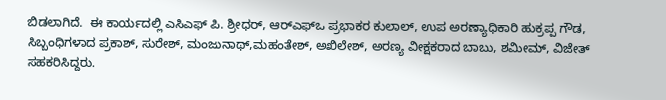ಬಿಡಲಾಗಿದೆ.  ಈ ಕಾರ್ಯದಲ್ಲಿ ಎಸಿಎಫ್ ಪಿ. ಶ್ರೀಧರ್, ಆರ್‌ಎಫ್‌ಒ ಪ್ರಭಾಕರ ಕುಲಾಲ್, ಉಪ ಅರಣ್ಯಾಧಿಕಾರಿ ಹುಕ್ರಪ್ಪ ಗೌಡ, ಸಿಬ್ಬಂಧಿಗಳಾದ ಪ್ರಕಾಶ್, ಸುರೇಶ್, ಮಂಜುನಾಥ್,ಮಹಂತೇಶ್, ಅಖಿಲೇಶ್, ಅರಣ್ಯ ವೀಕ್ಷಕರಾದ ಬಾಬು, ಶಮೀಮ್, ವಿಜೇತ್ ಸಹಕರಿಸಿದ್ದರು.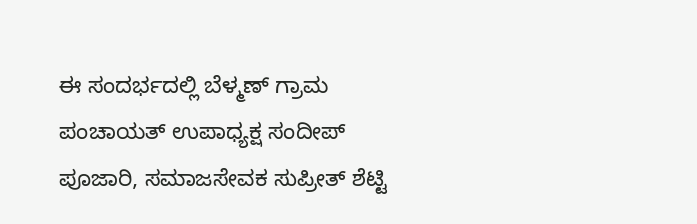ಈ ಸಂದರ್ಭದಲ್ಲಿ ಬೆಳ್ಮಣ್ ಗ್ರಾಮ ಪಂಚಾಯತ್ ಉಪಾಧ್ಯಕ್ಷ ಸಂದೀಪ್ ಪೂಜಾರಿ, ಸಮಾಜಸೇವಕ ಸುಪ್ರೀತ್ ಶೆಟ್ಟಿ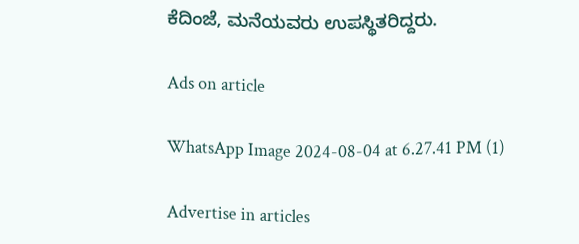ಕೆದಿಂಜೆ, ಮನೆಯವರು ಉಪಸ್ಥಿತರಿದ್ದರು.

Ads on article

WhatsApp Image 2024-08-04 at 6.27.41 PM (1)

Advertise in articles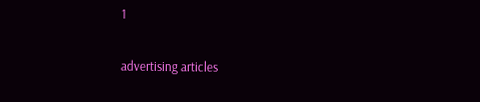1

advertising articles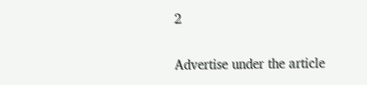2

Advertise under the article